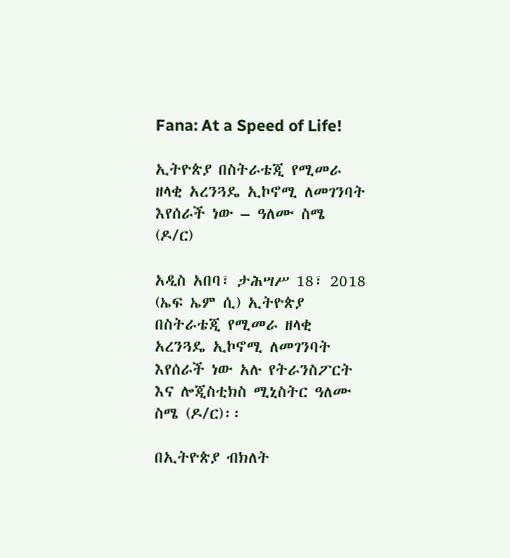Fana: At a Speed of Life!

ኢትዮጵያ በስትራቴጂ የሚመራ ዘላቂ አረንጓዴ ኢኮኖሚ ለመገንባት እየሰራች ነው – ዓለሙ ስሜ (ዶ/ር)

አዲስ አበባ፣ ታሕሣሥ 18፣ 2018 (ኤፍ ኤም ሲ) ኢትዮጵያ በስትራቴጂ የሚመራ ዘላቂ አረንጓዴ ኢኮኖሚ ለመገንባት እየሰራች ነው አሉ የትራንስፖርት እና ሎጂስቲክስ ሚኒስትር ዓለሙ ስሜ (ዶ/ር)፡፡

በኢትዮጵያ ብክለት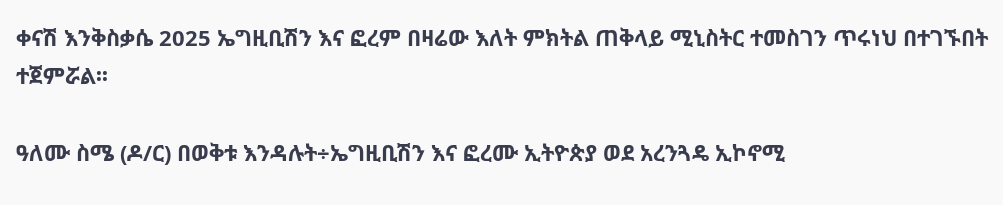ቀናሽ እንቅስቃሴ 2025 ኤግዚቢሽን እና ፎረም በዛሬው እለት ምክትል ጠቅላይ ሚኒስትር ተመስገን ጥሩነህ በተገኙበት ተጀምሯል፡፡

ዓለሙ ስሜ (ዶ/ር) በወቅቱ እንዳሉት÷ኤግዚቢሽን እና ፎረሙ ኢትዮጵያ ወደ አረንጓዴ ኢኮኖሚ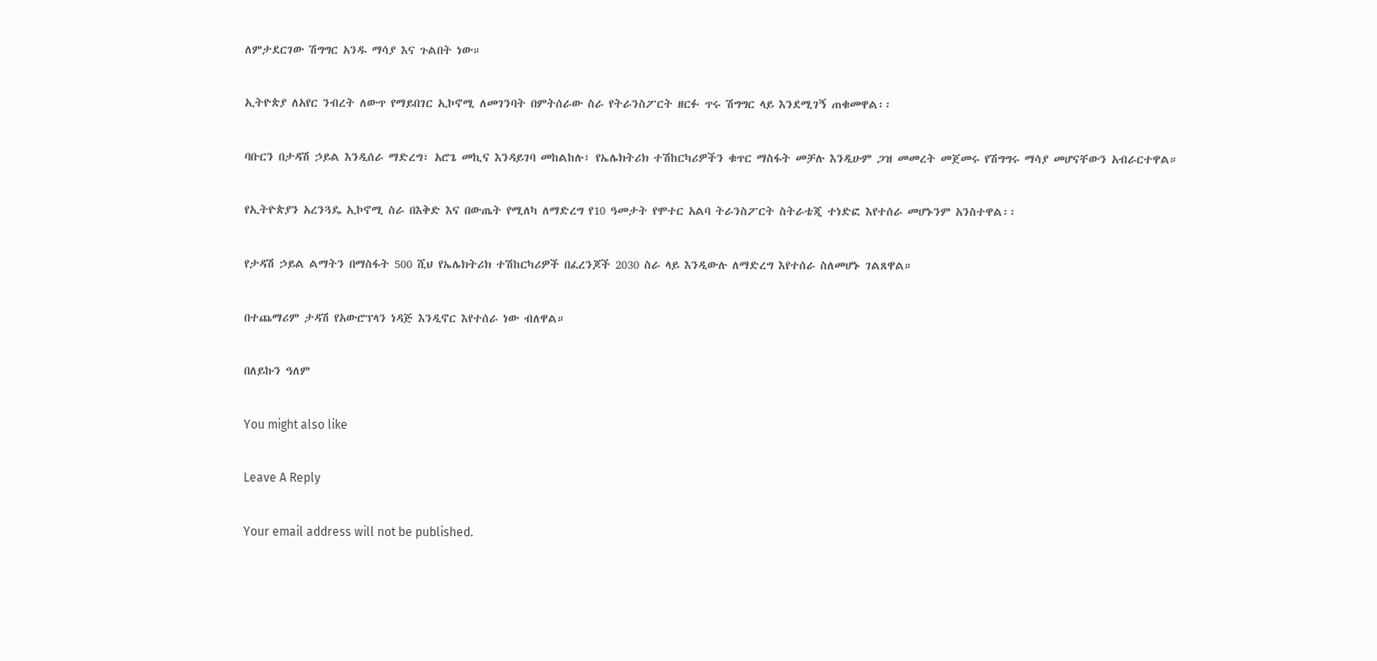ለምታደርገው ሽግግር አንዱ ማሳያ እና ጉልበት ነው።

ኢትዮጵያ ለአየር ንብረት ለውጥ የማይበገር ኢኮኖሚ ለመገንባት በምትሰራው ስራ የትራንስፖርት ዘርፉ ጥሩ ሽግግር ላይ እንደሚገኝ ጠቁመዋል፡፡

ባቡርን በታዳሽ ኃይል እንዲሰራ ማድረግ፣ አሮጌ መኪና እንዳይገባ መከልከሉ፣ የኤሌክትሪክ ተሽከርካሪዎችን ቁጥር ማስፋት መቻሉ እንዲሁም ጋዝ መመረት መጀመሩ የሽግግሩ ማሳያ መሆናቸውን አብራርተዋል።

የኢትዮጵያን አረንጓዴ ኢኮኖሚ ስራ በእቅድ እና በውጤት የሚለካ ለማድረግ የ10 ዓመታት የሞተር አልባ ትራንስፖርት ስትራቴጂ ተነድፎ እየተሰራ መሆኑንም አንስተዋል፡፡

የታዳሽ ኃይል ልማትን በማስፋት 500 ሺህ የኤሌክትሪክ ተሽከርካሪዎች በፈረንጆች 2030 ስራ ላይ እንዲውሉ ለማድረግ እየተሰራ ስለመሆኑ ገልጸዋል።

በተጨማሪም ታዳሽ የአውሮፕላን ነዳጅ እንዲኖር እየተሰራ ነው ብለዋል።

በለይኩን ዓለም

You might also like

Leave A Reply

Your email address will not be published.